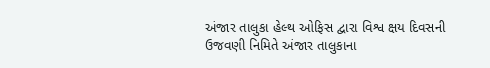અંજાર તાલુકા હેલ્થ ઓફિસ દ્વારા વિશ્વ ક્ષય દિવસની ઉજવણી નિમિતે અંજાર તાલુકાના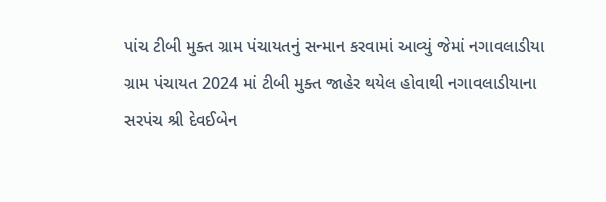પાંચ ટીબી મુક્ત ગ્રામ પંચાયતનું સન્માન કરવામાં આવ્યું જેમાં નગાવલાડીયા ગ્રામ પંચાયત 2024 માં ટીબી મુક્ત જાહેર થયેલ હોવાથી નગાવલાડીયાના સરપંચ શ્રી દેવઈબેન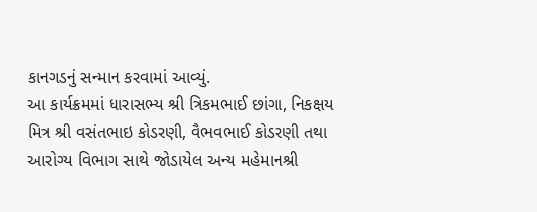કાનગડનું સન્માન કરવામાં આવ્યું.
આ કાર્યક્રમમાં ધારાસભ્ય શ્રી ત્રિકમભાઈ છાંગા, નિકક્ષય મિત્ર શ્રી વસંતભાઇ કોડરણી, વૈભવભાઈ કોડરણી તથા આરોગ્ય વિભાગ સાથે જોડાયેલ અન્ય મહેમાનશ્રી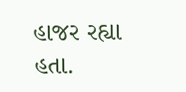હાજર રહ્યા હતા.